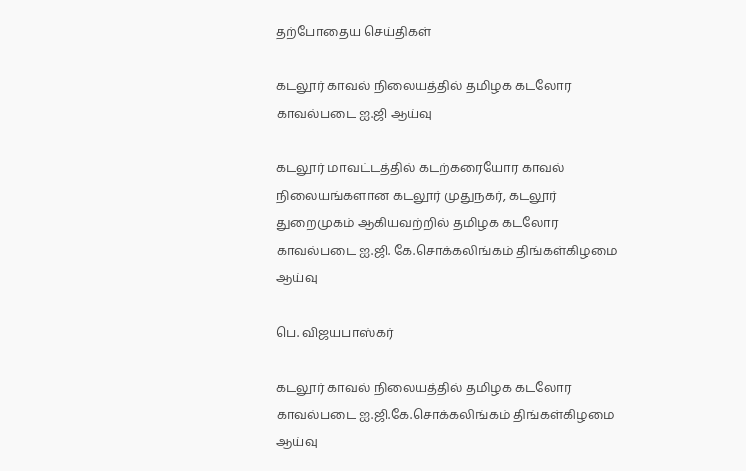தற்போதைய செய்திகள்

கடலூர் காவல் நிலையத்தில் தமிழக கடலோர காவல்படை ஐ.ஜி ஆய்வு

கடலூர் மாவட்டத்தில் கடற்கரையோர காவல் நிலையங்களான கடலூர் முதுநகர், கடலூர் துறைமுகம் ஆகியவற்றில் தமிழக கடலோர காவல்படை ஐ.ஜி. கே.சொக்கலிங்கம் திங்கள்கிழமை ஆய்வு

பெ. விஜயபாஸ்கர்

கடலூர் காவல் நிலையத்தில் தமிழக கடலோர காவல்படை ஐ.ஜி.கே.சொக்கலிங்கம் திங்கள்கிழமை ஆய்வு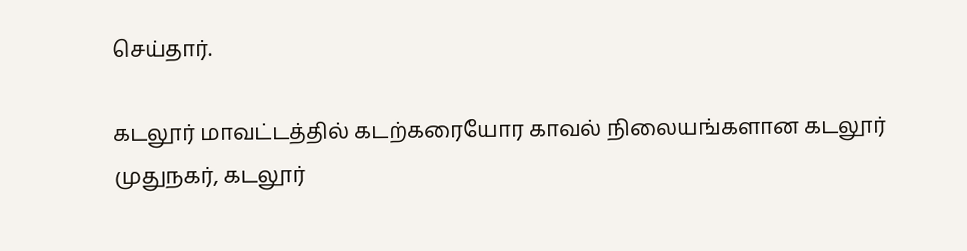செய்தார்.

கடலூர் மாவட்டத்தில் கடற்கரையோர காவல் நிலையங்களான கடலூர் முதுநகர், கடலூர்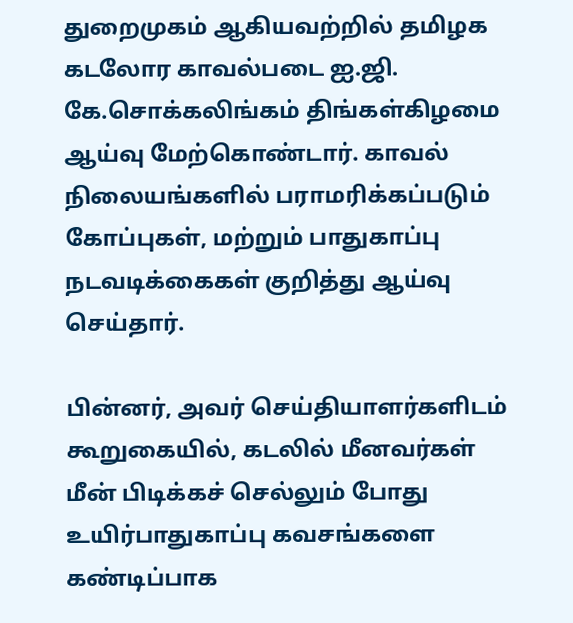துறைமுகம் ஆகியவற்றில் தமிழக கடலோர காவல்படை ஐ.ஜி. கே.சொக்கலிங்கம் திங்கள்கிழமை ஆய்வு மேற்கொண்டார். காவல் நிலையங்களில் பராமரிக்கப்படும் கோப்புகள், மற்றும் பாதுகாப்பு நடவடிக்கைகள் குறித்து ஆய்வு செய்தார்.

பின்னர், அவர் செய்தியாளர்களிடம் கூறுகையில், கடலில் மீனவர்கள் மீன் பிடிக்கச் செல்லும் போது உயிர்பாதுகாப்பு கவசங்களை கண்டிப்பாக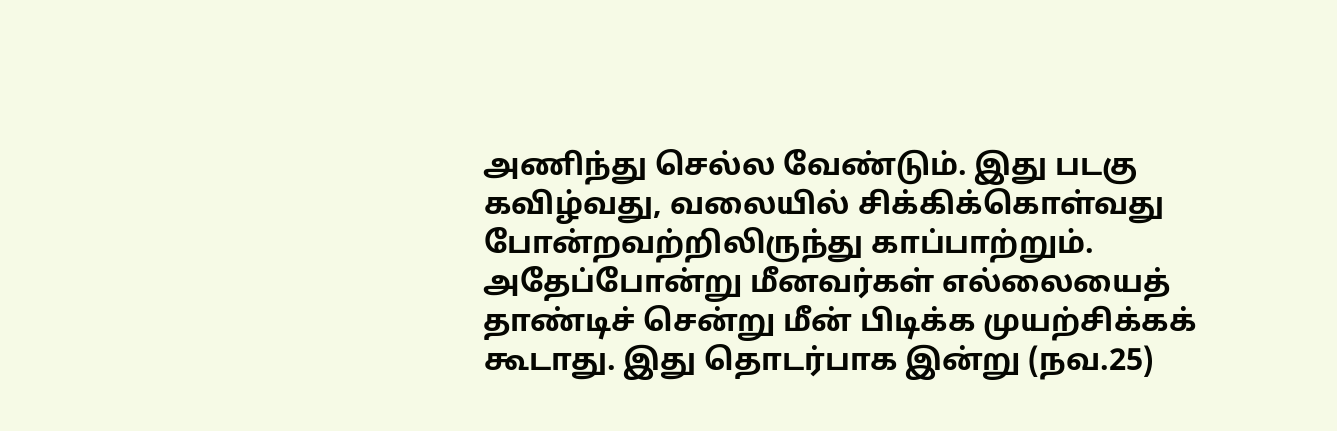அணிந்து செல்ல வேண்டும். இது படகு கவிழ்வது, வலையில் சிக்கிக்கொள்வது போன்றவற்றிலிருந்து காப்பாற்றும். அதேப்போன்று மீனவர்கள் எல்லையைத் தாண்டிச் சென்று மீன் பிடிக்க முயற்சிக்கக் கூடாது. இது தொடர்பாக இன்று (நவ.25)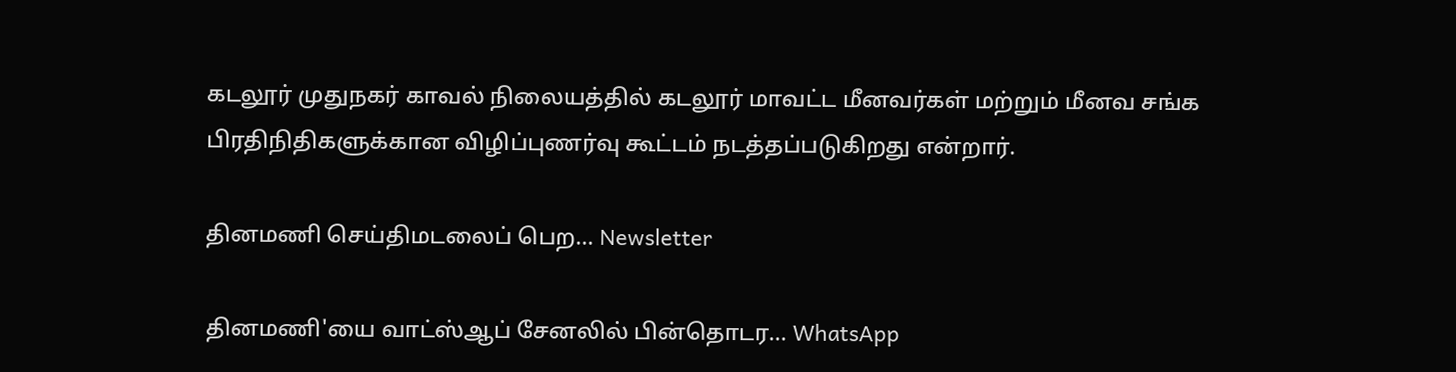கடலூர் முதுநகர் காவல் நிலையத்தில் கடலூர் மாவட்ட மீனவர்கள் மற்றும் மீனவ சங்க பிரதிநிதிகளுக்கான விழிப்புணர்வு கூட்டம் நடத்தப்படுகிறது என்றார்.

தினமணி செய்திமடலைப் பெற... Newsletter

தினமணி'யை வாட்ஸ்ஆப் சேனலில் பின்தொடர... WhatsApp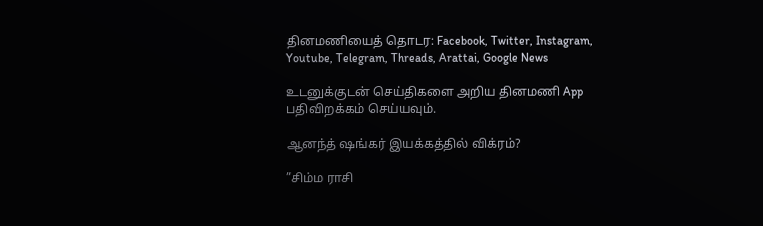தினமணியைத் தொடர: Facebook, Twitter, Instagram, Youtube, Telegram, Threads, Arattai, Google News

உடனுக்குடன் செய்திகளை அறிய தினமணி App பதிவிறக்கம் செய்யவும்.

ஆனந்த் ஷங்கர் இயக்கத்தில் விக்ரம்?

”சிம்ம ராசி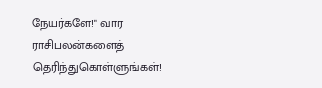நேயர்களே!" வார ராசிபலன்களைத் தெரிந்துகொள்ளுங்கள்!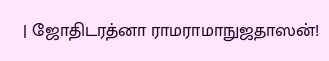| ஜோதிடரத்னா ராமராமாநுஜதாஸன்!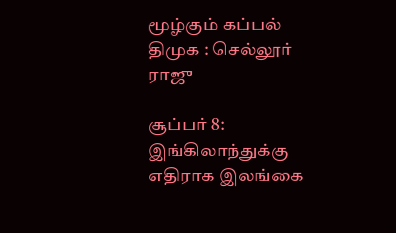மூழ்கும் கப்பல் திமுக : செல்லூர் ராஜு

சூப்பர் 8: இங்கிலாந்துக்கு எதிராக இலங்கை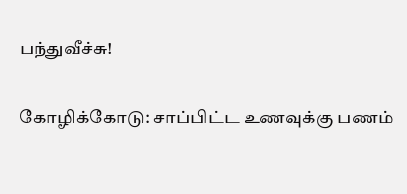பந்துவீச்சு!

கோழிக்கோடு: சாப்பிட்ட உணவுக்கு பணம்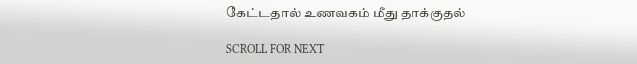கேட்டதால் உணவகம் மீது தாக்குதல்

SCROLL FOR NEXT